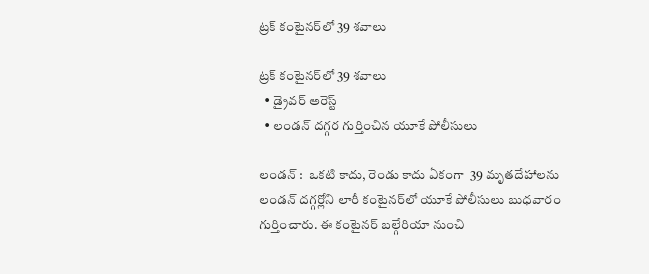ట్రక్‌‌‌‌ కంటైనర్‌‌‌‌లో 39 శవాలు

ట్రక్‌‌‌‌ కంటైనర్‌‌‌‌లో 39 శవాలు
  • డ్రైవర్‌‌‌‌ అరెస్ట్‌‌‌‌
  • లండన్‌‌‌‌ దగ్గర గుర్తించిన యూకే పోలీసులు

లండన్‌‌‌‌ :  ఒకటి కాదు, రెండు కాదు ఏకంగా  39 మృతదేహాలను  లండన్‌‌‌‌ దగ్గర్లోని లారీ కంటైనర్‌‌‌‌లో యూకే పోలీసులు బుధవారం గుర్తించారు. ఈ కంటైనర్‌‌‌‌ బల్గేరియా నుంచి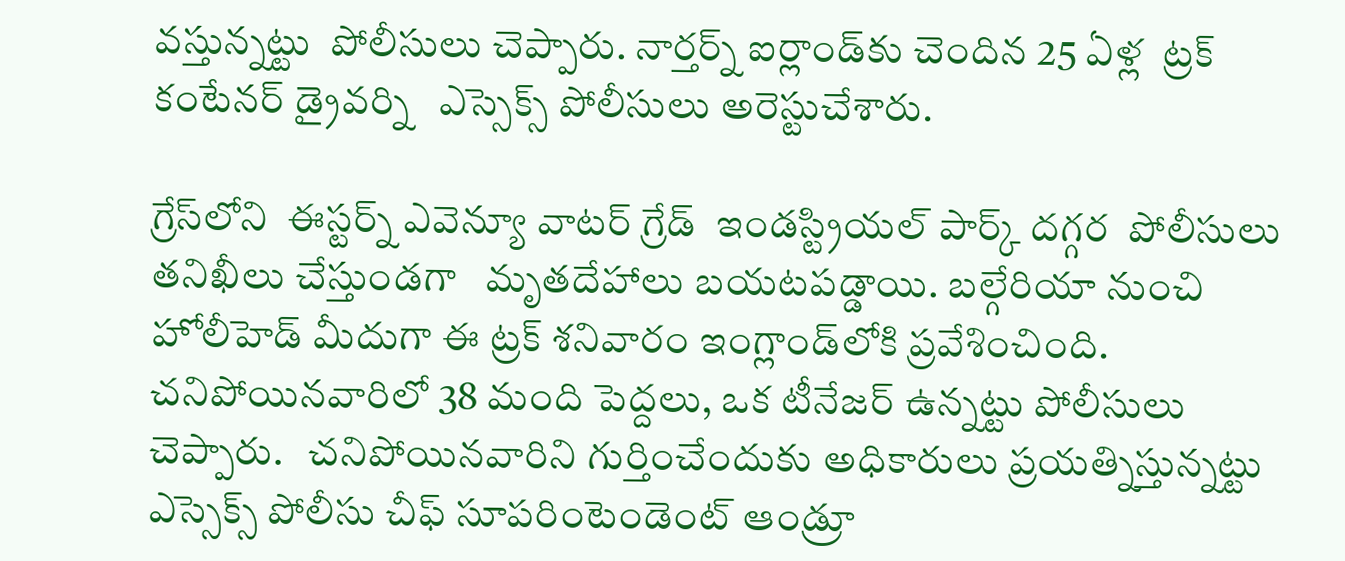వస్తున్నట్టు  పోలీసులు చెప్పారు. నార్తర్న్‌‌‌‌ ఐర్లాండ్‌‌‌‌కు చెందిన 25 ఏళ్ల  ట్రక్‌‌‌‌ కంటేనర్‌‌‌‌ డ్రైవర్ని   ఎస్సెక్స్‌‌‌‌ పోలీసులు అరెస్టుచేశారు.

గ్రేస్‌‌‌‌లోని  ఈస్టర్న్‌‌‌‌ ఎవెన్యూ వాటర్‌‌‌‌ గ్రేడ్‌‌‌‌  ఇండస్ట్రియల్‌‌‌‌ పార్క్‌‌‌‌ దగ్గర  పోలీసులు తనిఖీలు చేస్తుండగా   మృతదేహాలు బయటపడ్డాయి. బల్గేరియా నుంచి హోలీహెడ్‌‌‌‌ మీదుగా ఈ ట్రక్‌‌‌‌ శనివారం ఇంగ్లాండ్‌‌‌‌లోకి ప్రవేశించింది. చనిపోయినవారిలో 38 మంది పెద్దలు, ఒక టీనేజర్‌‌‌‌ ఉన్నట్టు పోలీసులు చెప్పారు.   చనిపోయినవారిని గుర్తించేందుకు అధికారులు ప్రయత్నిస్తున్నట్టు  ఎస్సెక్స్‌‌‌‌ పోలీసు చీఫ్‌‌‌‌ సూపరింటెండెంట్‌‌‌‌ ఆండ్రూ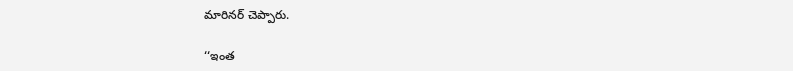మారినర్‌‌‌‌ చెప్పారు.

‘‘ఇంత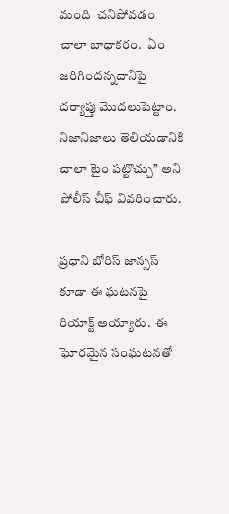మంది  చనిపోవడం చాలా బాధాకరం.  ఏం జరిగిందన్నదానిపై  దర్యాప్తు మొదలుపెట్టాం.  నిజానిజాలు తెలియడానికి చాలా టైం పట్టొచ్చు’’ అని పోలీస్‌‌‌‌ చీఫ్ వివరించారు.

ప్రధాని బోరిస్‌‌‌‌ జాన్సస్‌‌‌‌ కూడా ఈ ఘటనపై రియాక్ట్‌‌‌‌ అయ్యారు.  ఈ ఘోరమైన సంఘటనతో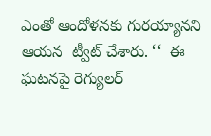ఎంతో ఆందోళనకు గురయ్యానని  ఆయన  ట్వీట్‌‌‌‌ చేశారు. ‘‘  ఈ ఘటనపై రెగ్యులర్‌‌‌‌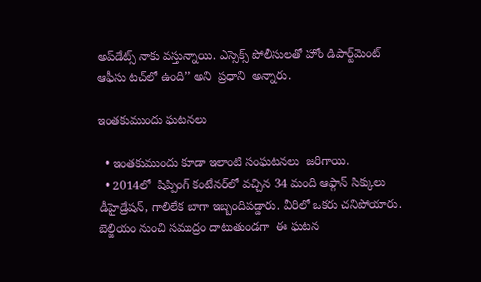అప్‌‌‌‌డేట్స్‌‌‌‌ నాకు వస్తున్నాయి. ఎస్సెక్స్‌‌‌‌ పోలీసులతో హోం డిపార్ట్‌‌‌‌మెంట్‌‌‌‌ ఆఫీసు టచ్‌‌‌‌లో ఉంది’’ అని  ప్రధాని  అన్నారు.

ఇంతకుముందు ఘటనలు

  • ఇంతకుముందు కూడా ఇలాంటి సంఘటనలు  జరిగాయి.
  • 2014లో  షిప్పింగ్‌‌‌‌ కంటేనర్‌‌‌‌లో వచ్చిన 34 మంది ఆఫ్గాన్‌‌‌‌ సిక్కులు డీహైడ్రేషన్‌‌‌‌, గాలిలేక బాగా ఇబ్బందిపడ్డారు. వీరిలో ఒకరు చనిపోయారు.  బెల్జియం నుంచి సముద్రం దాటుతుండగా  ఈ ఘటన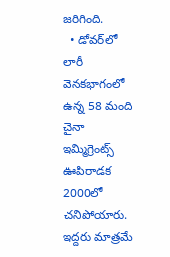జరిగింది.
  • డోవర్‌‌‌‌లో లారీ వెనకభాగంలో ఉన్న 58 మంది చైనా ఇమ్మిగ్రెంట్స్‌‌‌‌ ఊపిరాడక 2000లో చనిపోయారు. ఇద్దరు మాత్రమే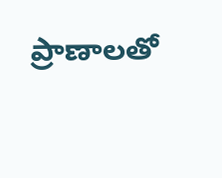ప్రాణాలతో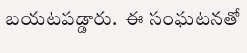బయటపడ్డారు.  ఈ సంఘటనతో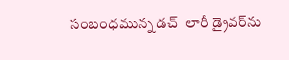సంబంధమున్న డచ్‌‌‌‌  లారీ డ్రైవర్‌‌‌‌ను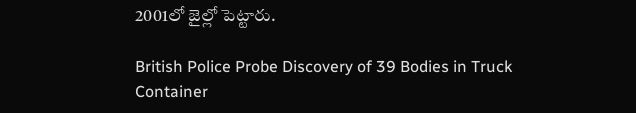2001లో జైల్లో పెట్టారు.

British Police Probe Discovery of 39 Bodies in Truck Container